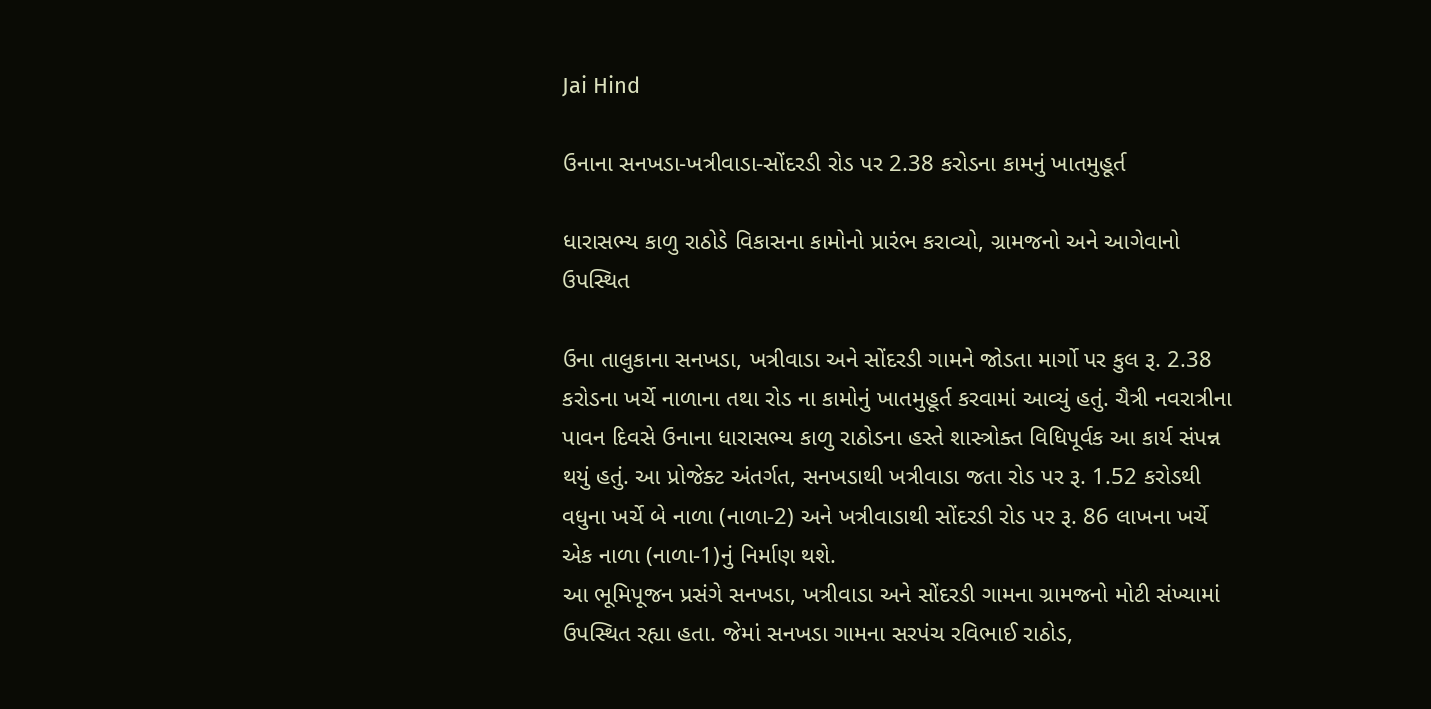Jai Hind

ઉનાના સનખડા-ખત્રીવાડા-સોંદરડી રોડ પર 2.38 કરોડના કામનું ખાતમુહૂર્ત

ધારાસભ્ય કાળુ રાઠોડે વિકાસના કામોનો પ્રારંભ કરાવ્યો, ગ્રામજનો અને આગેવાનો ઉપસ્થિત

ઉના તાલુકાના સનખડા, ખત્રીવાડા અને સોંદરડી ગામને જોડતા માર્ગો પર કુલ રૂ. 2.38 કરોડના ખર્ચે નાળાના તથા રોડ ના કામોનું ખાતમુહૂર્ત કરવામાં આવ્યું હતું. ચૈત્રી નવરાત્રીના પાવન દિવસે ઉનાના ધારાસભ્ય કાળુ રાઠોડના હસ્તે શાસ્ત્રોક્ત વિધિપૂર્વક આ કાર્ય સંપન્ન થયું હતું. આ પ્રોજેક્ટ અંતર્ગત, સનખડાથી ખત્રીવાડા જતા રોડ પર રૂ. 1.52 કરોડથી વધુના ખર્ચે બે નાળા (નાળા-2) અને ખત્રીવાડાથી સોંદરડી રોડ પર રૂ. 86 લાખના ખર્ચે એક નાળા (નાળા-1)નું નિર્માણ થશે.
આ ભૂમિપૂજન પ્રસંગે સનખડા, ખત્રીવાડા અને સોંદરડી ગામના ગ્રામજનો મોટી સંખ્યામાં ઉપસ્થિત રહ્યા હતા. જેમાં સનખડા ગામના સરપંચ રવિભાઈ રાઠોડ,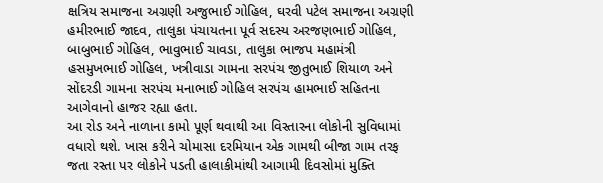ક્ષત્રિય સમાજના અગ્રણી અજુભાઈ ગોહિલ, ઘરવી પટેલ સમાજના અગ્રણી હમીરભાઈ જાદવ, તાલુકા પંચાયતના પૂર્વ સદસ્ય અરજણભાઈ ગોહિલ, બાબુભાઈ ગોહિલ, ભાવુભાઈ ચાવડા, તાલુકા ભાજપ મહામંત્રી હસમુખભાઈ ગોહિલ, ખત્રીવાડા ગામના સરપંચ જીતુભાઈ શિયાળ અને સોંદરડી ગામના સરપંચ મનાભાઈ ગોહિલ સરપંચ હામભાઈ સહિતના આગેવાનો હાજર રહ્યા હતા.
આ રોડ અને નાળાના કામો પૂર્ણ થવાથી આ વિસ્તારના લોકોની સુવિધામાં વધારો થશે. ખાસ કરીને ચોમાસા દરમિયાન એક ગામથી બીજા ગામ તરફ જતા રસ્તા પર લોકોને પડતી હાલાકીમાંથી આગામી દિવસોમાં મુક્તિ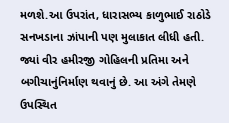મળશે.આ ઉપરાંત, ધારાસભ્ય કાળુભાઈ રાઠોડે સનખડાના ઝાંપાની પણ મુલાકાત લીધી હતી. જ્યાં વીર હમીરજી ગોહિલની પ્રતિમા અને બગીચાનુંનિર્માણ થવાનું છે. આ અંગે તેમણે ઉપસ્થિત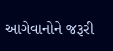આગેવાનોને જરૂરી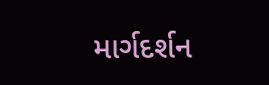માર્ગદર્શન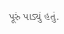પૂરું પાડ્યું હતું.